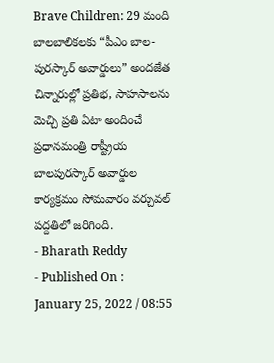Brave Children: 29 మంది బాలబాలికలకు “పీఎం బాల-పురస్కార్ అవార్డులు” అందజేత
చిన్నారుల్లో ప్రతిభ, సాహసాలను మెచ్చి ప్రతి ఏటా అందించే ప్రధానమంత్రి రాష్ట్రీయ బాలపురస్కార్ అవార్డుల కార్యక్రమం సోమవారం వర్చువల్ పద్దతిలో జరిగింది.
- Bharath Reddy
- Published On : January 25, 2022 / 08:55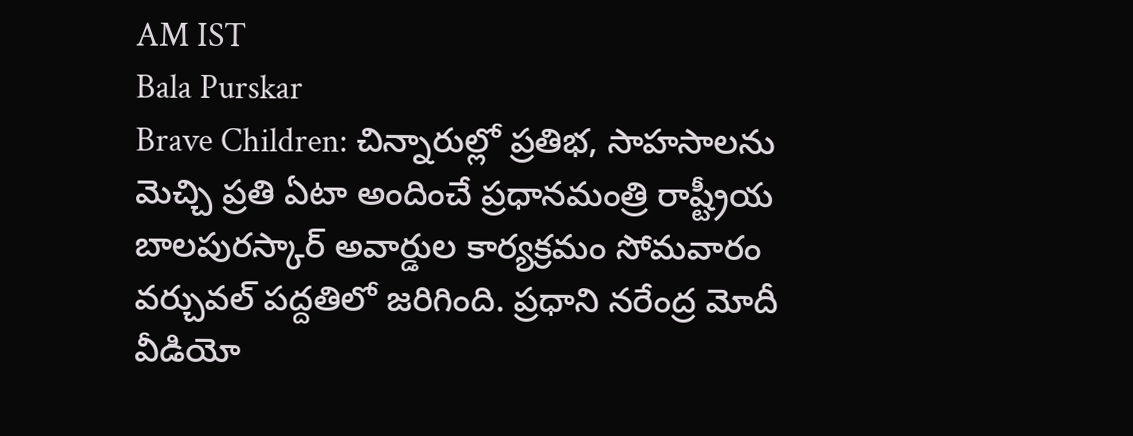AM IST
Bala Purskar
Brave Children: చిన్నారుల్లో ప్రతిభ, సాహసాలను మెచ్చి ప్రతి ఏటా అందించే ప్రధానమంత్రి రాష్ట్రీయ బాలపురస్కార్ అవార్డుల కార్యక్రమం సోమవారం వర్చువల్ పద్దతిలో జరిగింది. ప్రధాని నరేంద్ర మోదీ వీడియో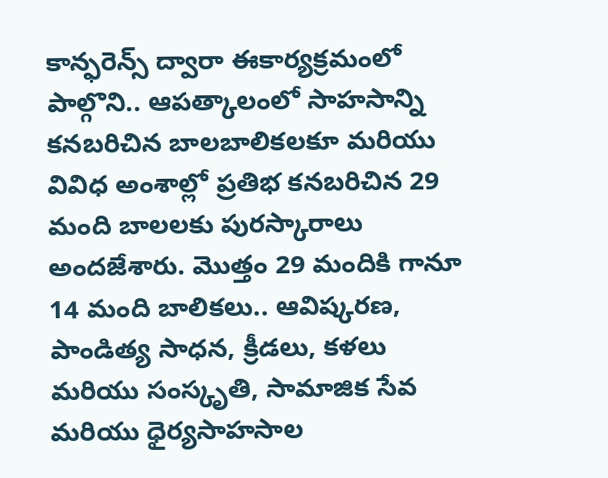కాన్ఫరెన్స్ ద్వారా ఈకార్యక్రమంలో పాల్గొని.. ఆపత్కాలంలో సాహసాన్ని కనబరిచిన బాలబాలికలకూ మరియు వివిధ అంశాల్లో ప్రతిభ కనబరిచిన 29 మంది బాలలకు పురస్కారాలు అందజేశారు. మొత్తం 29 మందికి గానూ 14 మంది బాలికలు.. ఆవిష్కరణ, పాండిత్య సాధన, క్రీడలు, కళలు మరియు సంస్కృతి, సామాజిక సేవ మరియు ధైర్యసాహసాల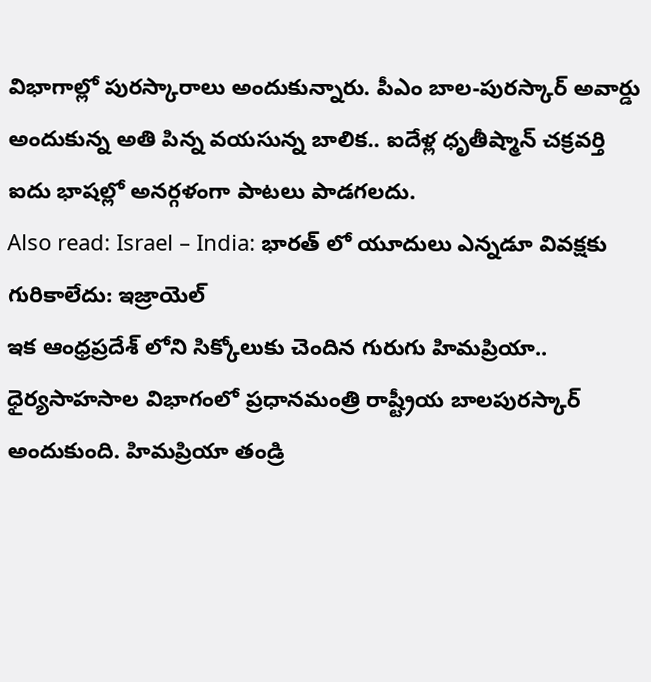విభాగాల్లో పురస్కారాలు అందుకున్నారు. పీఎం బాల-పురస్కార్ అవార్డు అందుకున్న అతి పిన్న వయసున్న బాలిక.. ఐదేళ్ల ధృతీష్మాన్ చక్రవర్తి ఐదు భాషల్లో అనర్గళంగా పాటలు పాడగలదు.
Also read: Israel – India: భారత్ లో యూదులు ఎన్నడూ వివక్షకు గురికాలేదు: ఇజ్రాయెల్
ఇక ఆంధ్రప్రదేశ్ లోని సిక్కోలుకు చెందిన గురుగు హిమప్రియా.. ధైర్యసాహసాల విభాగంలో ప్రధానమంత్రి రాష్ట్రీయ బాలపురస్కార్ అందుకుంది. హిమప్రియా తండ్రి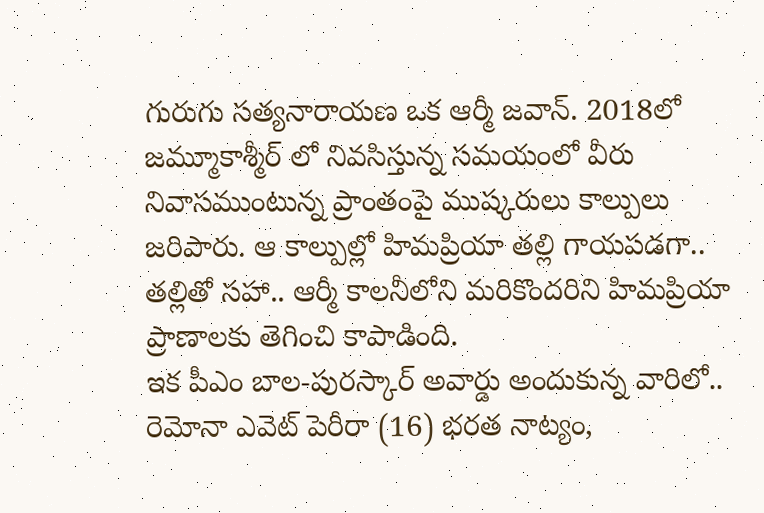గురుగు సత్యనారాయణ ఒక ఆర్మీ జవాన్. 2018లో జమ్మూకాశ్మీర్ లో నివసిస్తున్న సమయంలో వీరు నివాసముంటున్న ప్రాంతంపై ముష్కరులు కాల్పులు జరిపారు. ఆ కాల్పుల్లో హిమప్రియా తల్లి గాయపడగా.. తల్లితో సహా.. ఆర్మీ కాలనీలోని మరికొందరిని హిమప్రియా ప్రాణాలకు తెగించి కాపాడింది.
ఇక పీఎం బాల-పురస్కార్ అవార్డు అందుకున్న వారిలో.. రెమోనా ఎవెట్ పెరీరా (16) భరత నాట్యం,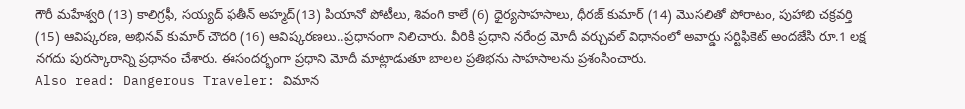గౌరీ మహేశ్వరి (13) కాలిగ్రఫీ, సయ్యద్ ఫతీన్ అహ్మద్(13) పియానో పోటీలు, శివంగి కాలే (6) ధైర్యసాహసాలు, ధీరజ్ కుమార్ (14) మొసలితో పోరాటం, పుహాబి చక్రవర్తి (15) ఆవిష్కరణ, అభినవ్ కుమార్ చౌదరి (16) ఆవిష్కరణలు..ప్రధానంగా నిలిచారు. వీరికి ప్రధాని నరేంద్ర మోదీ వర్చువల్ విధానంలో అవార్డు సర్టిఫికెట్ అందజేసి రూ.1 లక్ష నగదు పురస్కారాన్ని ప్రధానం చేశారు. ఈసందర్భంగా ప్రధాని మోదీ మాట్లాడుతూ బాలల ప్రతిభను సాహసాలను ప్రశంసించారు.
Also read: Dangerous Traveler: విమాన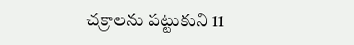చక్రాలను పట్టుకుని 11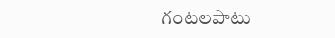గంటలపాటు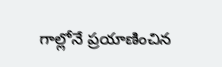గాల్లోనే ప్రయాణించిన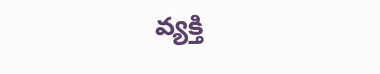వ్యక్తి